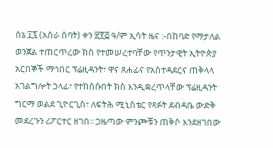ሰኔ ፲፯ (አስራ ሰባት) ቀን ፳፻፭ ዓ/ም ኢሳት ዜና :-በከባድ የማታለል ወንጀል ተጠርጥረው ክስ የተመሠረተባቸው የጥንታዊት ኢትዮጵያ አርበኞች ማኅበር ፕሬዚዳንት፣ ዋና ጸሐፊና የአስተዳደርና ጠቅላላ አገልግሎት ኃላፊ፣ የተከሰሱበት ክስ እንዲቋረጥላቸው ፕሬዚዳንት ግርማ ወልደ ጊዮርጊስ፣ ለፍትሕ ሚኒስቴር የጻፉት ደብዳቤ ውድቅ መደረጉን ሪፖርተር ዘገበ፡፡ ጋዜጣው ምንጮቹን ጠቅሶ እንደዘገበው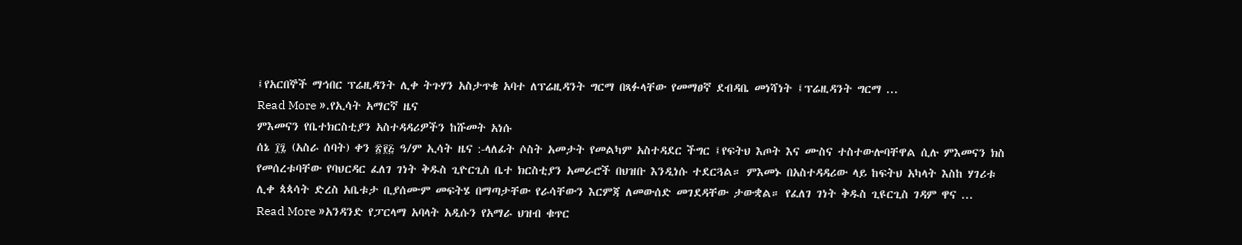፤የአርበኞች ማኅበር ፕሬዚዳንት ሊቀ ትጉሃን አስታጥቄ አባተ ለፕሬዚዳንት ግርማ በጻፉላቸው የመማፀኛ ደብዳቤ መነሻነት ፤ፕሬዚዳንት ግርማ ...
Read More ».የኢሳት አማርኛ ዜና
ምእመናን የቤተክርስቲያን አስተዳዳሪዎችን ከሹመት አነሱ
ሰኔ ፲፯ (አስራ ሰባት) ቀን ፳፻፭ ዓ/ም ኢሳት ዜና :-ላለፊት ሶስት አመታት የመልካም አስተዳደር ችግር ፤የፍትህ እጦት እና ሙስና ተስተውሎባቸዋል ሲሉ ምእመናን ክስ የመሰረቱባቸው የባህርዳር ፈለገ ገነት ቅዱስ ጊዮርጊስ ቤተ ክርስቲያን አመራሮች በህዝቡ እንዲነሱ ተደርጓል። ምእመኑ በአስተዳዳሪው ላይ ከፍትህ አካላት እስከ ሃገሪቱ ሊቀ ጳጳሳት ድረስ አቤቱታ ቢያሰሙም መፍትሄ በማጣታቸው የራሳቸውን እርምጃ ለመውሰድ መገደዳቸው ታውቋል። የፈለገ ገነት ቅዱስ ጊዩርጊስ ገዳም ዋና ...
Read More »አንዳንድ የፓርላማ አባላት አዲሱን የአማራ ህዝብ ቁጥር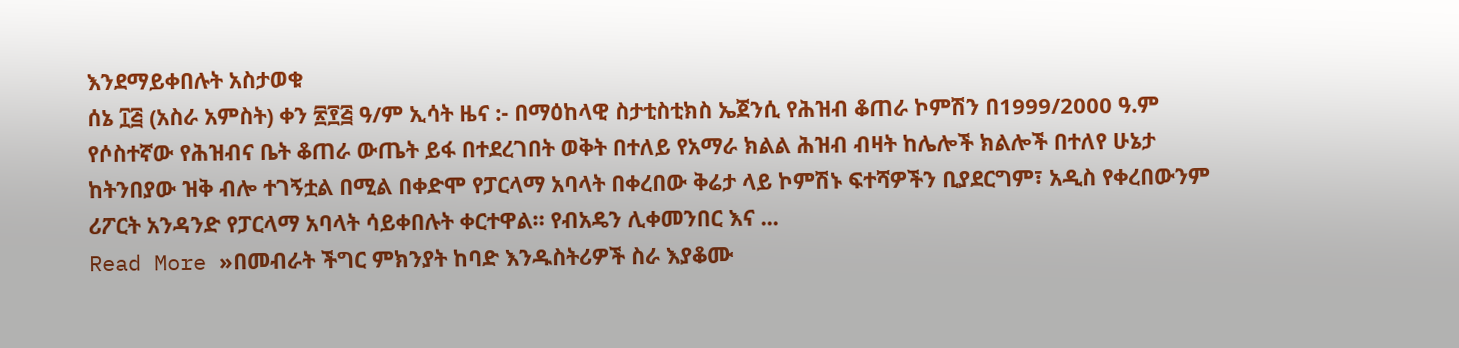እንደማይቀበሉት አስታወቁ
ሰኔ ፲፭ (አስራ አምስት) ቀን ፳፻፭ ዓ/ም ኢሳት ዜና :- በማዕከላዊ ስታቲስቲክስ ኤጀንሲ የሕዝብ ቆጠራ ኮምሽን በ1999/2000 ዓ.ም የሶስተኛው የሕዝብና ቤት ቆጠራ ውጤት ይፋ በተደረገበት ወቅት በተለይ የአማራ ክልል ሕዝብ ብዛት ከሌሎች ክልሎች በተለየ ሁኔታ ከትንበያው ዝቅ ብሎ ተገኝቷል በሚል በቀድሞ የፓርላማ አባላት በቀረበው ቅሬታ ላይ ኮምሽኑ ፍተሻዎችን ቢያደርግም፣ አዲስ የቀረበውንም ሪፖርት አንዳንድ የፓርላማ አባላት ሳይቀበሉት ቀርተዋል። የብአዴን ሊቀመንበር እና ...
Read More »በመብራት ችግር ምክንያት ከባድ እንዱስትሪዎች ስራ እያቆሙ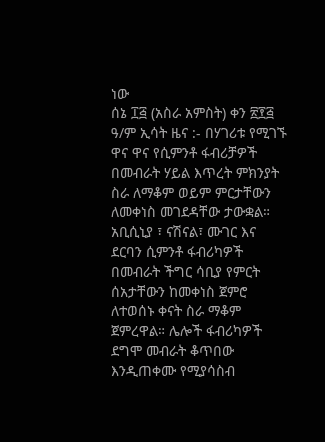ነው
ሰኔ ፲፭ (አስራ አምስት) ቀን ፳፻፭ ዓ/ም ኢሳት ዜና :- በሃገሪቱ የሚገኙ ዋና ዋና የሲምንቶ ፋብሪቻዎች በመብራት ሃይል እጥረት ምክንያት ስራ ለማቆም ወይም ምርታቸውን ለመቀነስ መገደዳቸው ታውቋል። አቢሲኒያ ፣ ናሽናል፣ ሙገር እና ደርባን ሲምንቶ ፋብሪካዎች በመብራት ችግር ሳቢያ የምርት ሰአታቸውን ከመቀነስ ጀምሮ ለተወሰኑ ቀናት ስራ ማቆም ጀምረዋል። ሌሎች ፋብሪካዎች ደግሞ መብራት ቆጥበው እንዲጠቀሙ የሚያሳስብ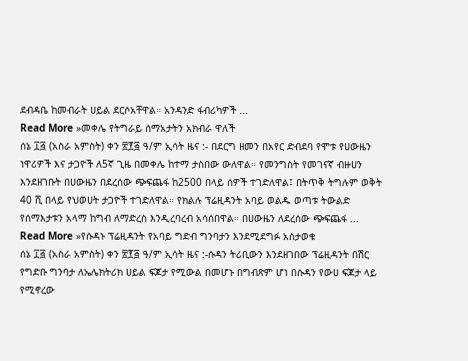ደብዳቤ ከመብራት ሀይል ደርሶአቸዋል። አንዳንድ ፋብሪካዎች ...
Read More »መቀሌ የትግራይ ሰማአታትን አክብራ ዋለች
ሰኔ ፲፭ (አስራ አምስት) ቀን ፳፻፭ ዓ/ም ኢሳት ዜና :- በደርግ ዘመን በአየር ድብደባ የሞቱ የሀውዜን ነዋሪዎች እና ታጋዮች ለ5ኛ ጊዜ በመቀሌ ከተማ ታስበው ውለዋል። የመንግስት የመገናኛ ብዙሀን እንደዘገቡት በሀውዜን በደረሰው ጭፍጨፋ ከ2500 በላይ ሰዎች ተገድለዋል፤ በትጥቅ ትግሉም ወቅት 40 ሺ በላይ የህወሀት ታጋዮች ተገድለዋል። የክልሉ ፕሬዚዳንት አባይ ወልዱ ወጣቱ ትውልድ የሰማእታቱን አላማ ከግብ ለማድረስ እንዲረባረብ አሳሰበዋል። በሀውዜን ለደረሰው ጭፍጨፋ ...
Read More »የሱዳኑ ፕሬዚዳንት የአባይ ግድብ ግንባታን እንደሚደግፉ አስታወቁ
ሰኔ ፲፭ (አስራ አምስት) ቀን ፳፻፭ ዓ/ም ኢሳት ዜና :-ሱዳን ትሪቢውን እንደዘገበው ፕሬዚዳንት በሽር የግድቡ ግንባታ ለኤሌክትሪክ ሀይል ፍጆታ የሚውል በመሆኑ በግብጽም ሆነ በሱዳን የውሀ ፍጆታ ላይ የሚኖረው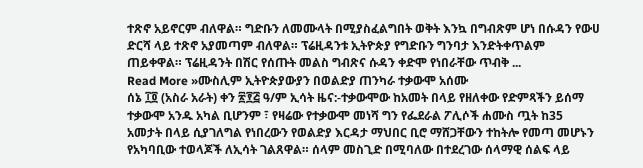ተጽኖ አይኖርም ብለዋል። ግድቡን ለመሙላት በሚያስፈልግበት ወቅት እንኳ በግብጽም ሆነ በሱዳን የውሀ ድርሻ ላይ ተጽኖ አያመጣም ብለዋል። ፕሬዚዳንቱ ኢትዮጵያ የግድቡን ግንባታ እንድትቀጥልም ጠይቀዋል። ፕሬዚዳንት በሽር የሰጡት መልስ ግብጽና ሱዳን ቀድሞ የነበራቸው ጥብቅ ...
Read More »ሙስሊም ኢትዮጵያውያን በወልድያ ጠንካራ ተቃውሞ አሰሙ
ሰኔ ፲፬ (አስራ አራት) ቀን ፳፻፭ ዓ/ም ኢሳት ዜና:-ተቃውሞው ከአመት በላይ የዘለቀው የድምጻችን ይሰማ ተቃውሞ አንዱ አካል ቢሆንም ፣ የዛሬው የተቃውሞ መነሻ ግን የፌደራል ፖሊሶች ሐሙስ ጧት ከ35 አመታት በላይ ሲያገለግል የነበረውን የወልድያ እርዳታ ማህበር ቢሮ ማሸጋቸውን ተከትሎ የመጣ መሆኑን የአካባቢው ተወላጆች ለኢሳት ገልጸዋል። ሰላም መስጊድ በሚባለው በተደረገው ሰላማዊ ሰልፍ ላይ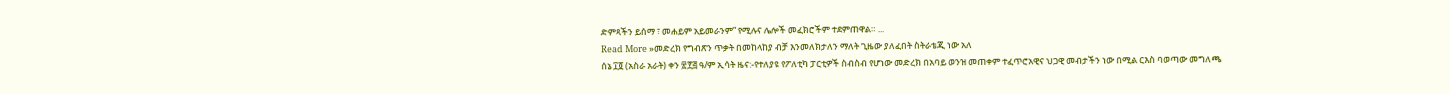ድምጻችን ይሰማ ፣ መሐይም አይመራንም” የሚሉና ሌሎች መፈክሮችም ተደምጠዋል። ...
Read More »መድረክ የግብጽን ጥቃት በመከላከያ ብቻ እንመለክታለን ማለት ጊዜው ያለፈበት ስትራቴጂ ነው አለ
ሰኔ ፲፬ (አስራ አራት) ቀን ፳፻፭ ዓ/ም ኢሳት ዜና:-የተለያዩ የፖለቲካ ፓርቲዎች ስብስብ የሆነው መድረክ በአባይ ወንዝ መጠቀም ተፈጥሮአዊና ህጋዊ መብታችን ነው በሚል ርእስ ባወጣው መግለጫ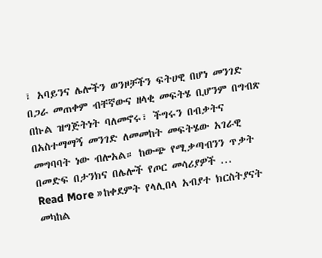፣ አባይንና ሌሎችን ወንዞቻችን ፍትሀዊ በሆነ መንገድ በጋራ መጠቀም ብቸኛውና ዘላቂ መፍትሄ ቢሆንም በግብጽ በኩል ዝግጅትነት ባለመኖሩ፣ ችግሩን በብቃትና በአስተማማኝ መንገድ ለመመከት መፍትሄው አገራዊ መግባባት ነው ብሎአል። ከውጭ የሚቃጣብንን ጥቃት በመድፍ በታንክና በሌሎች የጦር መሳሪያዎች ...
Read More »ከቀደምት የላሊበላ አብያተ ክርስትያናት መካከል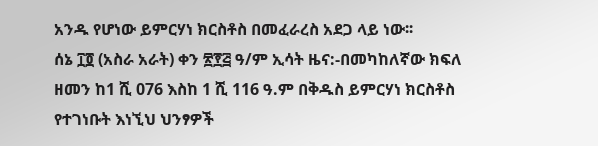አንዱ የሆነው ይምርሃነ ክርስቶስ በመፈራረስ አደጋ ላይ ነው፡፡
ሰኔ ፲፬ (አስራ አራት) ቀን ፳፻፭ ዓ/ም ኢሳት ዜና:-በመካከለኛው ክፍለ ዘመን ከ1 ሺ 076 እስከ 1 ሺ 116 ዓ.ም በቅዱስ ይምርሃነ ክርስቶስ የተገነቡት እነኚህ ህንፃዎች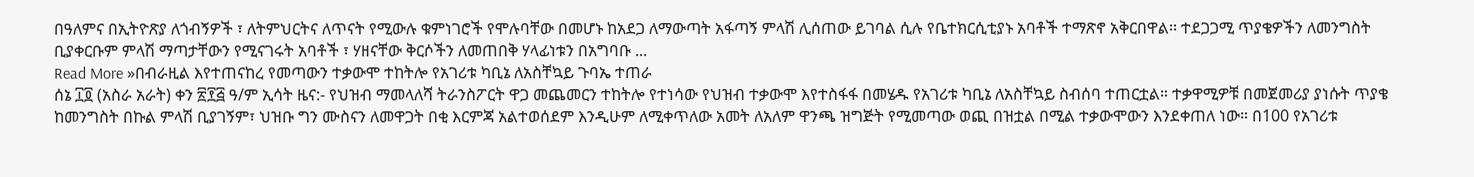በዓለምና በኢትዮጽያ ለጎብኝዎች ፣ ለትምህርትና ለጥናት የሚውሉ ቁምነገሮች የሞሉባቸው በመሆኑ ከአደጋ ለማውጣት አፋጣኝ ምላሽ ሊሰጠው ይገባል ሲሉ የቤተክርሲቲያኑ አባቶች ተማጽኖ አቅርበዋል፡፡ ተደጋጋሚ ጥያቄዎችን ለመንግስት ቢያቀርቡም ምላሽ ማጣታቸውን የሚናገሩት አባቶች ፣ ሃዘናቸው ቅርሶችን ለመጠበቅ ሃላፊነቱን በአግባቡ ...
Read More »በብራዚል እየተጠናከረ የመጣውን ተቃውሞ ተከትሎ የአገሪቱ ካቢኔ ለአስቸኳይ ጉባኤ ተጠራ
ሰኔ ፲፬ (አስራ አራት) ቀን ፳፻፭ ዓ/ም ኢሳት ዜና:- የህዝብ ማመላለሻ ትራንስፖርት ዋጋ መጨመርን ተከትሎ የተነሳው የህዝብ ተቃውሞ እየተስፋፋ በመሄዱ የአገሪቱ ካቢኔ ለአስቸኳይ ስብሰባ ተጠርቷል። ተቃዋሚዎቹ በመጀመሪያ ያነሱት ጥያቄ ከመንግስት በኩል ምላሽ ቢያገኝም፣ ህዝቡ ግን ሙስናን ለመዋጋት በቂ እርምጃ አልተወሰደም እንዲሁም ለሚቀጥለው አመት ለአለም ዋንጫ ዝግጅት የሚመጣው ወጪ በዝቷል በሚል ተቃውሞውን እንደቀጠለ ነው። በ100 የአገሪቱ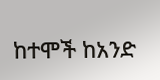ከተሞች ከአንድ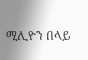ሚሊዮን በላይ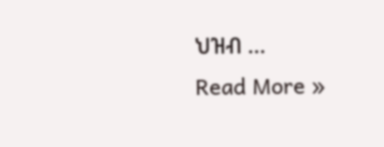ህዝብ ...
Read More »